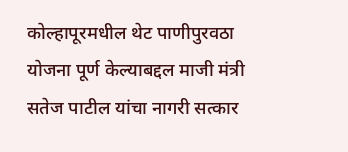कोल्हापूरमधील थेट पाणीपुरवठा योजना पूर्ण केल्याबद्दल माजी मंत्री सतेज पाटील यांचा नागरी सत्कार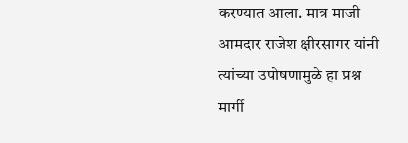करण्यात आला. मात्र माजी आमदार राजेश क्षीरसागर यांनी त्यांच्या उपोषणामुळे हा प्रश्न मार्गी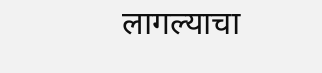लागल्याचा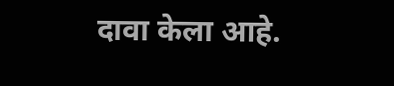दावा केला आहे.